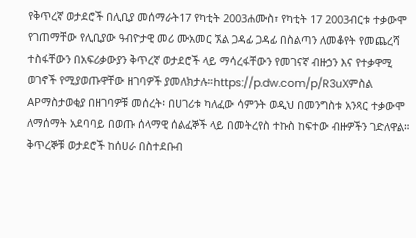የቅጥረኛ ወታደሮች በሊቢያ መሰማራት17 የካቲት 2003ሐሙስ፣ የካቲት 17 2003ብርቱ ተቃውሞ የገጠማቸው የሊቢያው ዓብዮታዊ መሪ ሙአመር ኧል ጋዳፊ ጋዳፊ በስልጣን ለመቆየት የመጨረሻ ተስፋቸውን በአፍሪቃውያን ቅጥረኛ ወታደሮች ላይ ማሳረፋቸውን የመገናኛ ብዙኃን እና የተቃዋሚ ወገኖች የሚያወጡዋቸው ዘገባዎች ያመለክታሉ።https://p.dw.com/p/R3uXምስል APማስታወቂያ በዘገባዎቹ መሰረት፡ በሀገሪቱ ካለፈው ሳምንት ወዲህ በመንግስቱ አንጻር ተቃውሞ ለማሰማት አደባባይ በወጡ ሰላማዊ ሰልፈኞች ላይ በመትረየስ ተኩስ ከፍተው ብዙዎችን ገድለዋል። ቅጥረኞቹ ወታደሮች ከሰሀራ በስተደቡብ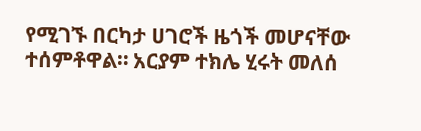የሚገኙ በርካታ ሀገሮች ዜጎች መሆናቸው ተሰምቶዋል። አርያም ተክሌ ሂሩት መለሰ